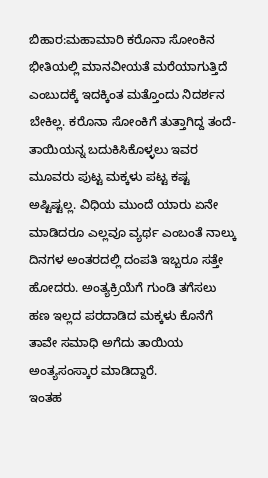ಬಿಹಾರ:ಮಹಾಮಾರಿ ಕರೊನಾ ಸೋಂಕಿನ ಭೀತಿಯಲ್ಲಿ ಮಾನವೀಯತೆ ಮರೆಯಾಗುತ್ತಿದೆ ಎಂಬುದಕ್ಕೆ ಇದಕ್ಕಿಂತ ಮತ್ತೊಂದು ನಿದರ್ಶನ ಬೇಕಿಲ್ಲ. ಕರೊನಾ ಸೋಂಕಿಗೆ ತುತ್ತಾಗಿದ್ದ ತಂದೆ-ತಾಯಿಯನ್ನ ಬದುಕಿಸಿಕೊಳ್ಳಲು ಇವರ ಮೂವರು ಪುಟ್ಟ ಮಕ್ಕಳು ಪಟ್ಟ ಕಷ್ಟ ಅಷ್ಟಿಷ್ಟಲ್ಲ. ವಿಧಿಯ ಮುಂದೆ ಯಾರು ಏನೇ ಮಾಡಿದರೂ ಎಲ್ಲವೂ ವ್ಯರ್ಥ ಎಂಬಂತೆ ನಾಲ್ಕು ದಿನಗಳ ಅಂತರದಲ್ಲಿ ದಂಪತಿ ಇಬ್ಬರೂ ಸತ್ತೇ ಹೋದರು. ಅಂತ್ಯಕ್ರಿಯೆಗೆ ಗುಂಡಿ ತಗೆಸಲು ಹಣ ಇಲ್ಲದ ಪರದಾಡಿದ ಮಕ್ಕಳು ಕೊನೆಗೆ ತಾವೇ ಸಮಾಧಿ ಅಗೆದು ತಾಯಿಯ ಅಂತ್ಯಸಂಸ್ಕಾರ ಮಾಡಿದ್ದಾರೆ.
ಇಂತಹ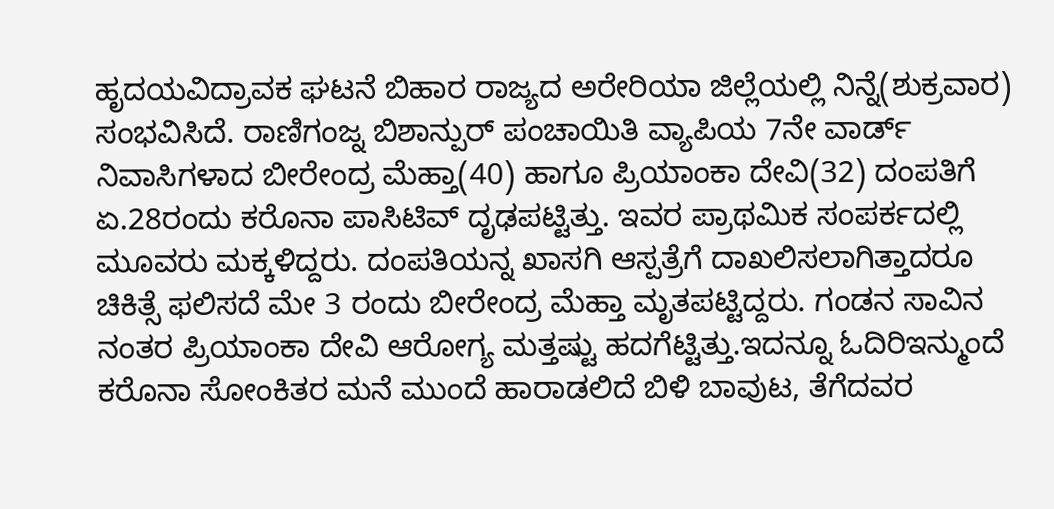ಹೃದಯವಿದ್ರಾವಕ ಘಟನೆ ಬಿಹಾರ ರಾಜ್ಯದ ಅರೇರಿಯಾ ಜಿಲ್ಲೆಯಲ್ಲಿ ನಿನ್ನೆ(ಶುಕ್ರವಾರ) ಸಂಭವಿಸಿದೆ. ರಾಣಿಗಂಜ್ನ ಬಿಶಾನ್ಪುರ್ ಪಂಚಾಯಿತಿ ವ್ಯಾಪಿಯ 7ನೇ ವಾರ್ಡ್ ನಿವಾಸಿಗಳಾದ ಬೀರೇಂದ್ರ ಮೆಹ್ತಾ(40) ಹಾಗೂ ಪ್ರಿಯಾಂಕಾ ದೇವಿ(32) ದಂಪತಿಗೆ ಏ.28ರಂದು ಕರೊನಾ ಪಾಸಿಟಿವ್ ದೃಢಪಟ್ಟಿತ್ತು. ಇವರ ಪ್ರಾಥಮಿಕ ಸಂಪರ್ಕದಲ್ಲಿ ಮೂವರು ಮಕ್ಕಳಿದ್ದರು. ದಂಪತಿಯನ್ನ ಖಾಸಗಿ ಆಸ್ಪತ್ರೆಗೆ ದಾಖಲಿಸಲಾಗಿತ್ತಾದರೂ ಚಿಕಿತ್ಸೆ ಫಲಿಸದೆ ಮೇ 3 ರಂದು ಬೀರೇಂದ್ರ ಮೆಹ್ತಾ ಮೃತಪಟ್ಟಿದ್ದರು. ಗಂಡನ ಸಾವಿನ ನಂತರ ಪ್ರಿಯಾಂಕಾ ದೇವಿ ಆರೋಗ್ಯ ಮತ್ತಷ್ಟು ಹದಗೆಟ್ಟಿತ್ತು.ಇದನ್ನೂ ಓದಿರಿಇನ್ಮುಂದೆ ಕರೊನಾ ಸೋಂಕಿತರ ಮನೆ ಮುಂದೆ ಹಾರಾಡಲಿದೆ ಬಿಳಿ ಬಾವುಟ, ತೆಗೆದವರ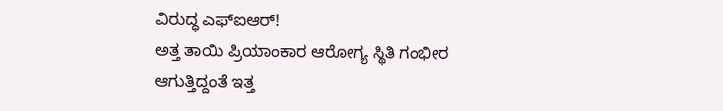ವಿರುದ್ಧ ಎಫ್ಐಆರ್!
ಅತ್ತ ತಾಯಿ ಪ್ರಿಯಾಂಕಾರ ಆರೋಗ್ಯ ಸ್ಥಿತಿ ಗಂಭೀರ ಆಗುತ್ತಿದ್ದಂತೆ ಇತ್ತ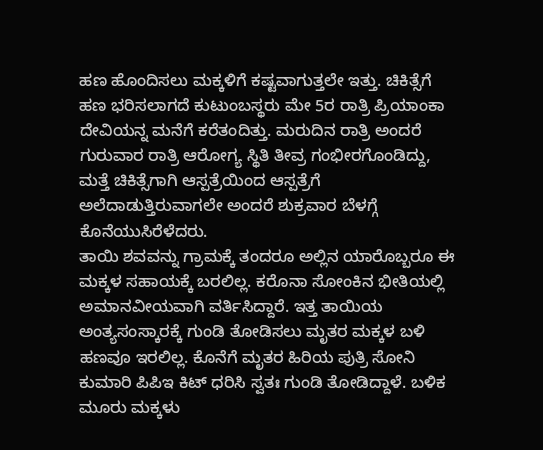ಹಣ ಹೊಂದಿಸಲು ಮಕ್ಕಳಿಗೆ ಕಷ್ಟವಾಗುತ್ತಲೇ ಇತ್ತು. ಚಿಕಿತ್ಸೆಗೆ ಹಣ ಭರಿಸಲಾಗದೆ ಕುಟುಂಬಸ್ಥರು ಮೇ 5ರ ರಾತ್ರಿ ಪ್ರಿಯಾಂಕಾ ದೇವಿಯನ್ನ ಮನೆಗೆ ಕರೆತಂದಿತ್ತು. ಮರುದಿನ ರಾತ್ರಿ ಅಂದರೆ ಗುರುವಾರ ರಾತ್ರಿ ಆರೋಗ್ಯ ಸ್ಥಿತಿ ತೀವ್ರ ಗಂಭೀರಗೊಂಡಿದ್ದು, ಮತ್ತೆ ಚಿಕಿತ್ಸೆಗಾಗಿ ಆಸ್ಪತ್ರೆಯಿಂದ ಆಸ್ಪತ್ರೆಗೆ ಅಲೆದಾಡುತ್ತಿರುವಾಗಲೇ ಅಂದರೆ ಶುಕ್ರವಾರ ಬೆಳಗ್ಗೆ ಕೊನೆಯುಸಿರೆಳೆದರು.
ತಾಯಿ ಶವವನ್ನು ಗ್ರಾಮಕ್ಕೆ ತಂದರೂ ಅಲ್ಲಿನ ಯಾರೊಬ್ಬರೂ ಈ ಮಕ್ಕಳ ಸಹಾಯಕ್ಕೆ ಬರಲಿಲ್ಲ. ಕರೊನಾ ಸೋಂಕಿನ ಭೀತಿಯಲ್ಲಿ ಅಮಾನವೀಯವಾಗಿ ವರ್ತಿಸಿದ್ದಾರೆ. ಇತ್ತ ತಾಯಿಯ ಅಂತ್ಯಸಂಸ್ಕಾರಕ್ಕೆ ಗುಂಡಿ ತೋಡಿಸಲು ಮೃತರ ಮಕ್ಕಳ ಬಳಿ ಹಣವೂ ಇರಲಿಲ್ಲ. ಕೊನೆಗೆ ಮೃತರ ಹಿರಿಯ ಪುತ್ರಿ ಸೋನಿ ಕುಮಾರಿ ಪಿಪಿಇ ಕಿಟ್ ಧರಿಸಿ ಸ್ವತಃ ಗುಂಡಿ ತೋಡಿದ್ದಾಳೆ. ಬಳಿಕ ಮೂರು ಮಕ್ಕಳು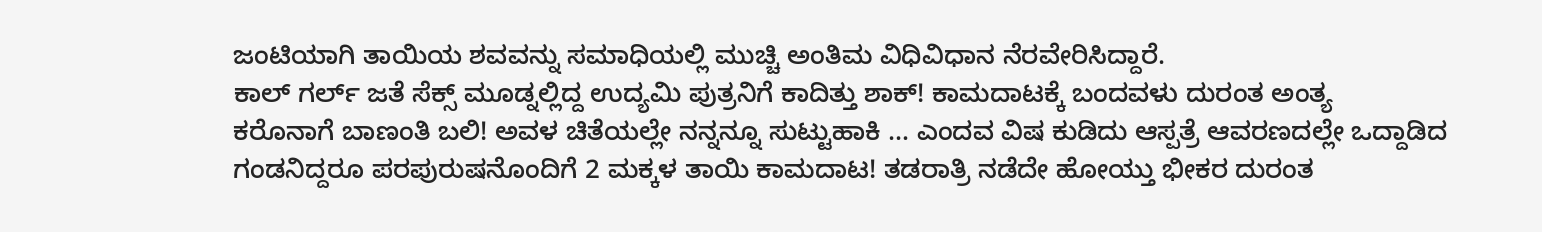ಜಂಟಿಯಾಗಿ ತಾಯಿಯ ಶವವನ್ನು ಸಮಾಧಿಯಲ್ಲಿ ಮುಚ್ಚಿ ಅಂತಿಮ ವಿಧಿವಿಧಾನ ನೆರವೇರಿಸಿದ್ದಾರೆ.
ಕಾಲ್ ಗರ್ಲ್ ಜತೆ ಸೆಕ್ಸ್ ಮೂಡ್ನಲ್ಲಿದ್ದ ಉದ್ಯಮಿ ಪುತ್ರನಿಗೆ ಕಾದಿತ್ತು ಶಾಕ್! ಕಾಮದಾಟಕ್ಕೆ ಬಂದವಳು ದುರಂತ ಅಂತ್ಯ
ಕರೊನಾಗೆ ಬಾಣಂತಿ ಬಲಿ! ಅವಳ ಚಿತೆಯಲ್ಲೇ ನನ್ನನ್ನೂ ಸುಟ್ಟುಹಾಕಿ … ಎಂದವ ವಿಷ ಕುಡಿದು ಆಸ್ಪತ್ರೆ ಆವರಣದಲ್ಲೇ ಒದ್ದಾಡಿದ
ಗಂಡನಿದ್ದರೂ ಪರಪುರುಷನೊಂದಿಗೆ 2 ಮಕ್ಕಳ ತಾಯಿ ಕಾಮದಾಟ! ತಡರಾತ್ರಿ ನಡೆದೇ ಹೋಯ್ತು ಭೀಕರ ದುರಂತ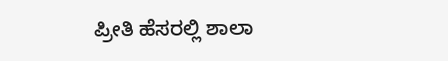ಪ್ರೀತಿ ಹೆಸರಲ್ಲಿ ಶಾಲಾ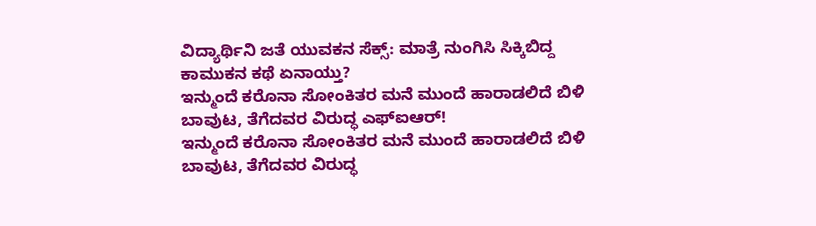ವಿದ್ಯಾರ್ಥಿನಿ ಜತೆ ಯುವಕನ ಸೆಕ್ಸ್: ಮಾತ್ರೆ ನುಂಗಿಸಿ ಸಿಕ್ಕಿಬಿದ್ದ ಕಾಮುಕನ ಕಥೆ ಏನಾಯ್ತು?
ಇನ್ಮುಂದೆ ಕರೊನಾ ಸೋಂಕಿತರ ಮನೆ ಮುಂದೆ ಹಾರಾಡಲಿದೆ ಬಿಳಿ ಬಾವುಟ, ತೆಗೆದವರ ವಿರುದ್ಧ ಎಫ್ಐಆರ್!
ಇನ್ಮುಂದೆ ಕರೊನಾ ಸೋಂಕಿತರ ಮನೆ ಮುಂದೆ ಹಾರಾಡಲಿದೆ ಬಿಳಿ ಬಾವುಟ, ತೆಗೆದವರ ವಿರುದ್ಧ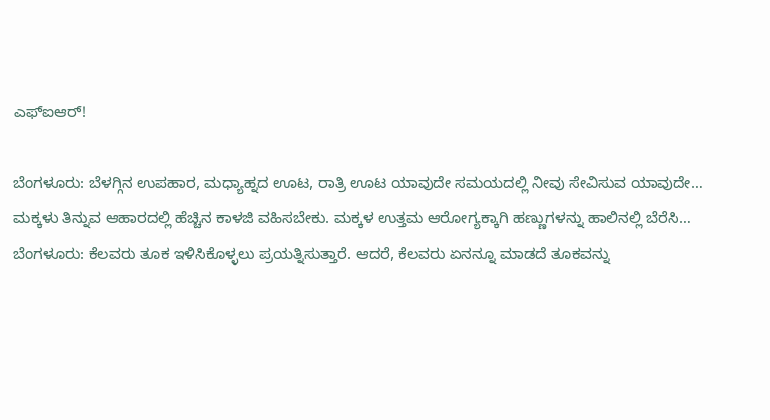ಎಫ್ಐಆರ್!

ಬೆಂಗಳೂರು: ಬೆಳಗ್ಗಿನ ಉಪಹಾರ, ಮಧ್ಯಾಹ್ನದ ಊಟ, ರಾತ್ರಿ ಊಟ ಯಾವುದೇ ಸಮಯದಲ್ಲಿ ನೀವು ಸೇವಿಸುವ ಯಾವುದೇ…
ಮಕ್ಕಳು ತಿನ್ನುವ ಆಹಾರದಲ್ಲಿ ಹೆಚ್ಚಿನ ಕಾಳಜಿ ವಹಿಸಬೇಕು. ಮಕ್ಕಳ ಉತ್ತಮ ಆರೋಗ್ಯಕ್ಕಾಗಿ ಹಣ್ಣುಗಳನ್ನು ಹಾಲಿನಲ್ಲಿ ಬೆರೆಸಿ…
ಬೆಂಗಳೂರು: ಕೆಲವರು ತೂಕ ಇಳಿಸಿಕೊಳ್ಳಲು ಪ್ರಯತ್ನಿಸುತ್ತಾರೆ. ಆದರೆ, ಕೆಲವರು ಏನನ್ನೂ ಮಾಡದೆ ತೂಕವನ್ನು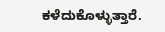ಕಳೆದುಕೊಳ್ಳುತ್ತಾರೆ.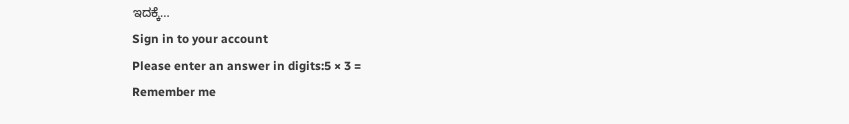ಇದಕ್ಕೆ…
Sign in to your account
Please enter an answer in digits:5 × 3 =
Remember me